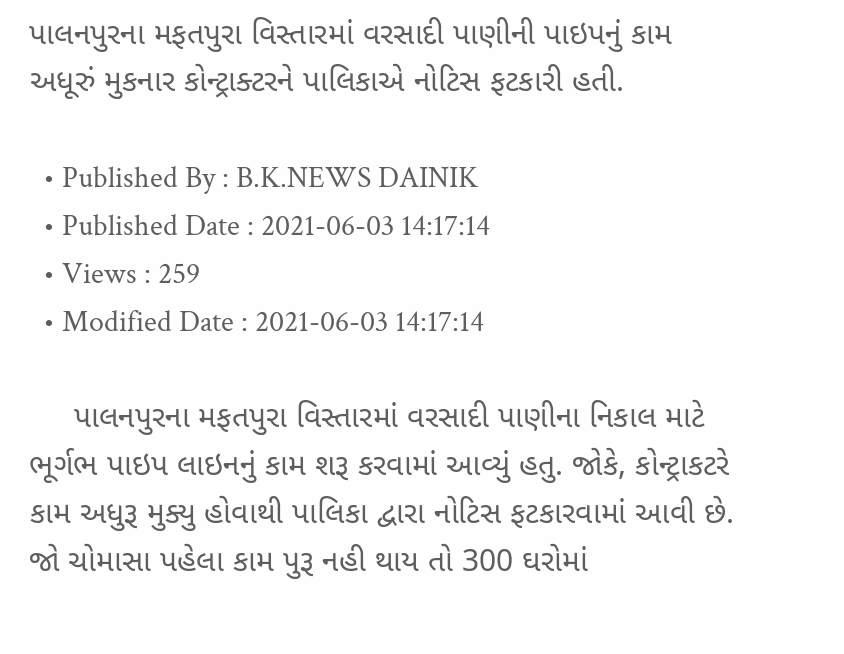પાલનપુરના મફતપુરા વિસ્તારમાં વરસાદી પાણીની પાઇપનું કામ અધૂરું મુકનાર કોન્ટ્રાક્ટરને પાલિકાએ નોટિસ ફટકારી હતી.

  • Published By : B.K.NEWS DAINIK
  • Published Date : 2021-06-03 14:17:14
  • Views : 259
  • Modified Date : 2021-06-03 14:17:14

     પાલનપુરના મફતપુરા વિસ્તારમાં વરસાદી પાણીના નિકાલ માટે ભૂર્ગભ પાઇપ લાઇનનું કામ શરૂ કરવામાં આવ્યું હતુ. જોકે, કોન્ટ્રાકટરે કામ અધુરૂ મુક્યુ હોવાથી પાલિકા દ્વારા નોટિસ ફટકારવામાં આવી છે. જો ચોમાસા પહેલા કામ પુરૂ નહી થાય તો 300 ઘરોમાં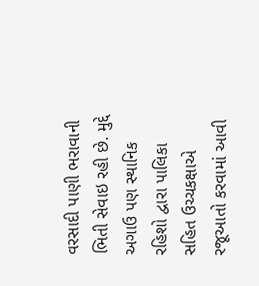વરસાદી પાણી ભરાવાની ભિતી સેવાઇ રહી છે. મુદ્દે અગાઉ પણ સ્થાનિક રહિશો દ્વારા પાલિકા સહિત ઉચ્ચકક્ષાએ રજૂઆતો કરવામાં આવી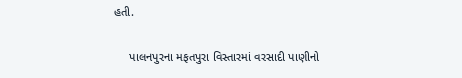હતી.

     પાલનપુરના મફતપુરા વિસ્તારમાં વરસાદી પાણીનો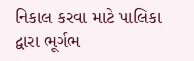નિકાલ કરવા માટે પાલિકા દ્વારા ભૂર્ગભ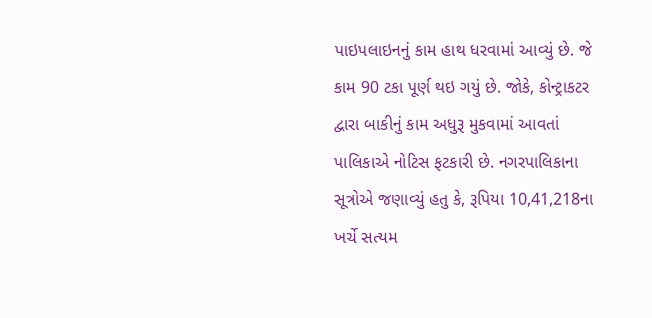પાઇપલાઇનનું કામ હાથ ધરવામાં આવ્યું છે. જે કામ 90 ટકા પૂર્ણ થઇ ગયું છે. જોકે, કોન્ટ્રાકટર દ્વારા બાકીનું કામ અધુરૂ મુકવામાં આવતાં પાલિકાએ નોટિસ ફટકારી છે. નગરપાલિકાના સૂત્રોએ જણાવ્યું હતુ કે, રૂપિયા 10,41,218ના ખર્ચે સત્યમ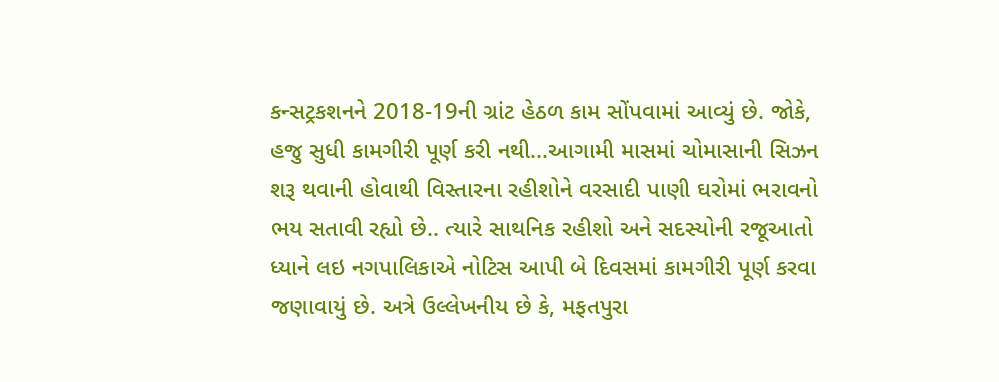કન્સટ્રકશનને 2018-19ની ગ્રાંટ હેઠળ કામ સોંપવામાં આવ્યું છે. જોકે, હજુ સુધી કામગીરી પૂર્ણ કરી નથી...આગામી માસમાં ચોમાસાની સિઝન શરૂ થવાની હોવાથી વિસ્તારના રહીશોને વરસાદી પાણી ઘરોમાં ભરાવનો ભય સતાવી રહ્યો છે.. ત્યારે સાથનિક રહીશો અને સદસ્યોની રજૂઆતો ધ્યાને લઇ નગપાલિકાએ નોટિસ આપી બે દિવસમાં કામગીરી પૂર્ણ કરવા જણાવાયું છે. અત્રે ઉલ્લેખનીય છે કે, મફતપુરા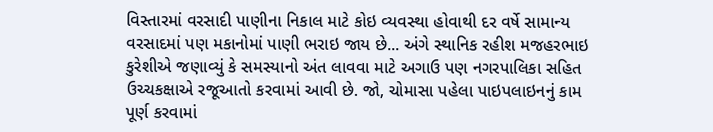વિસ્તારમાં વરસાદી પાણીના નિકાલ માટે કોઇ વ્યવસ્થા હોવાથી દર વર્ષે સામાન્ય વરસાદમાં પણ મકાનોમાં પાણી ભરાઇ જાય છે... અંગે સ્થાનિક રહીશ મજહરભાઇ કુરેશીએ જણાવ્યું કે સમસ્યાનો અંત લાવવા માટે અગાઉ પણ નગરપાલિકા સહિત ઉચ્ચકક્ષાએ રજૂઆતો કરવામાં આવી છે. જો, ચોમાસા પહેલા પાઇપલાઇનનું કામ પૂર્ણ કરવામાં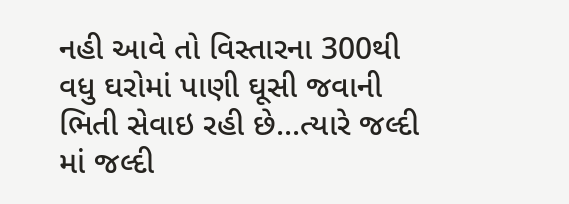નહી આવે તો વિસ્તારના 300થી વધુ ઘરોમાં પાણી ઘૂસી જવાની ભિતી સેવાઇ રહી છે...ત્યારે જલ્દી માં જલ્દી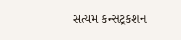સત્યમ કન્સટ્રકશન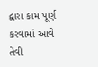દ્વારા કામ પૂર્ણ કરવામાં આવે તેવી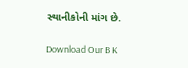સ્થાનીકોની માંગ છે.

Download Our B K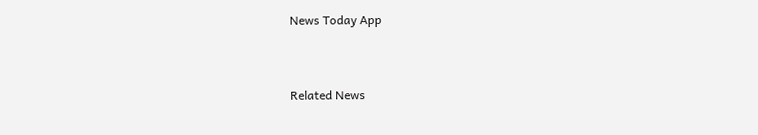News Today App



Related News